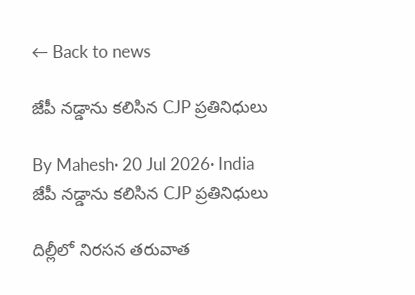← Back to news

జేపీ నడ్డాను కలిసిన CJP ప్రతినిధులు

By Mahesh· 20 Jul 2026· India
జేపీ నడ్డాను కలిసిన CJP ప్రతినిధులు

దిల్లీలో నిరసన తరువాత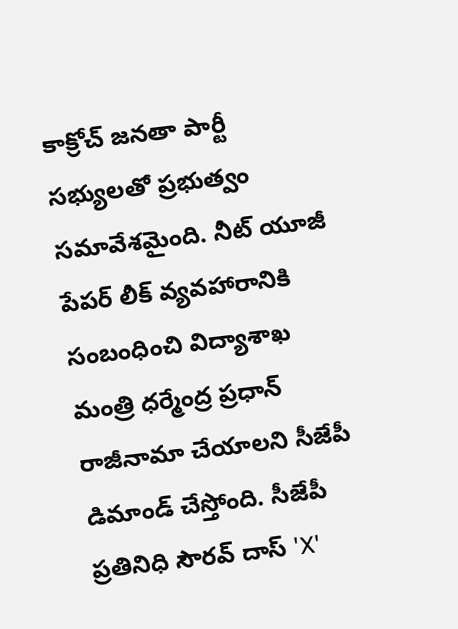కాక్రోచ్ జనతా పార్టీ సభ్యులతో ప్రభుత్వం సమావేశమైంది. నీట్ యూజీ పేపర్ లీక్ వ్యవహారానికి సంబంధించి విద్యాశాఖ మంత్రి ధర్మేంద్ర ప్రధాన్ రాజీనామా చేయాలని సీజేపీ డిమాండ్ చేస్తోంది. సీజేపీ ప్రతినిధి సౌరవ్ దాస్ 'X'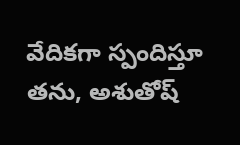వేదికగా స్పందిస్తూ తను, అశుతోష్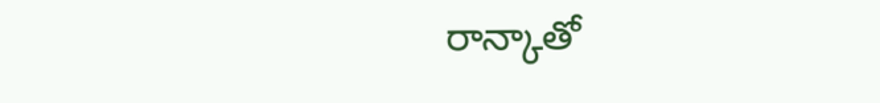రాన్కాతో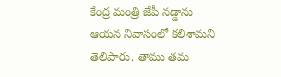కేంద్ర మంత్రి జేపీ నడ్డాను ఆయన నివాసంలో కలిశామని తెలిపారు. తాము తమ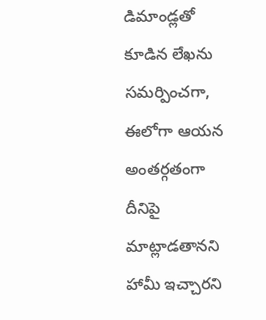డిమాండ్లతో కూడిన లేఖను సమర్పించగా, ఈలోగా ఆయన అంతర్గతంగా దీనిపై మాట్లాడతానని హామీ ఇచ్చారని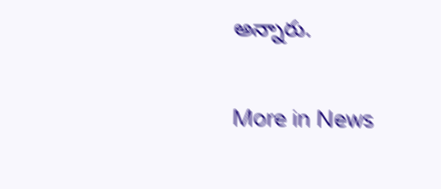అన్నారు.

More in News